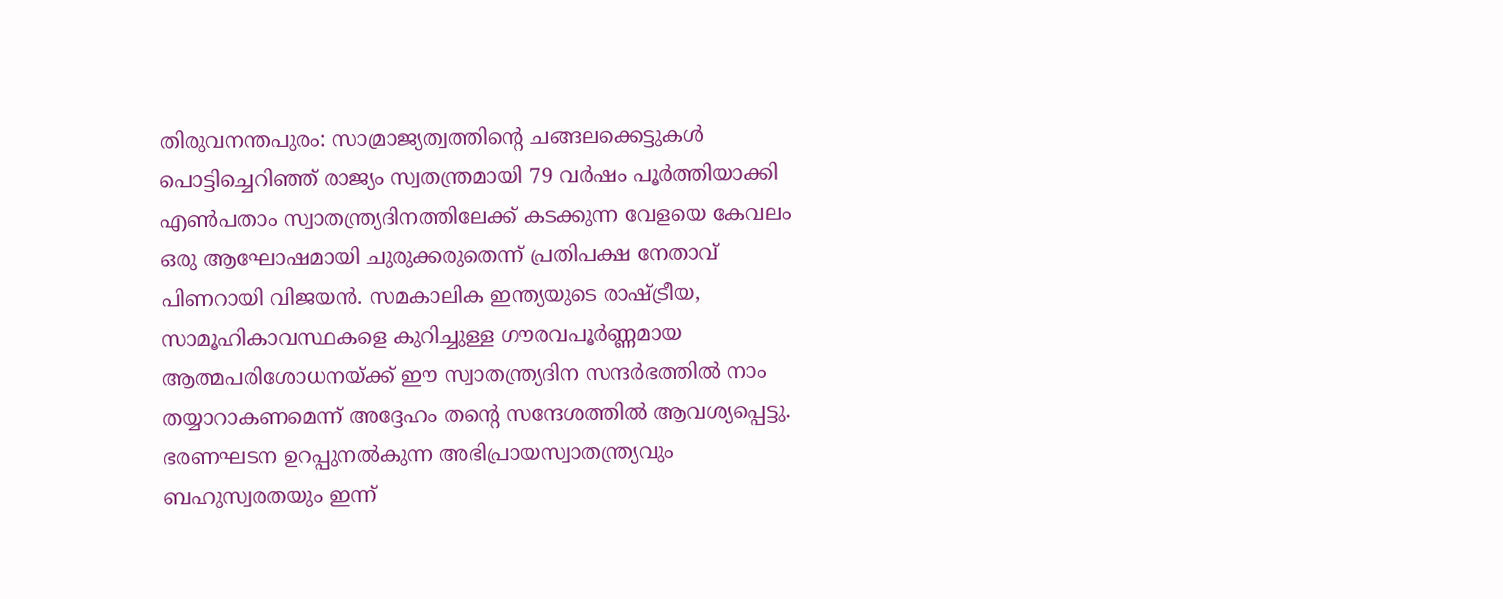തിരുവനന്തപുരം: സാമ്രാജ്യത്വത്തിന്റെ ചങ്ങലക്കെട്ടുകൾ പൊട്ടിച്ചെറിഞ്ഞ് രാജ്യം സ്വതന്ത്രമായി 79 വർഷം പൂർത്തിയാക്കി എൺപതാം സ്വാതന്ത്ര്യദിനത്തിലേക്ക് കടക്കുന്ന വേളയെ കേവലം ഒരു ആഘോഷമായി ചുരുക്കരുതെന്ന് പ്രതിപക്ഷ നേതാവ് പിണറായി വിജയൻ. സമകാലിക ഇന്ത്യയുടെ രാഷ്ട്രീയ, സാമൂഹികാവസ്ഥകളെ കുറിച്ചുള്ള ഗൗരവപൂർണ്ണമായ ആത്മപരിശോധനയ്ക്ക് ഈ സ്വാതന്ത്ര്യദിന സന്ദർഭത്തിൽ നാം തയ്യാറാകണമെന്ന് അദ്ദേഹം തൻ്റെ സന്ദേശത്തിൽ ആവശ്യപ്പെട്ടു.
ഭരണഘടന ഉറപ്പുനൽകുന്ന അഭിപ്രായസ്വാതന്ത്ര്യവും ബഹുസ്വരതയും ഇന്ന്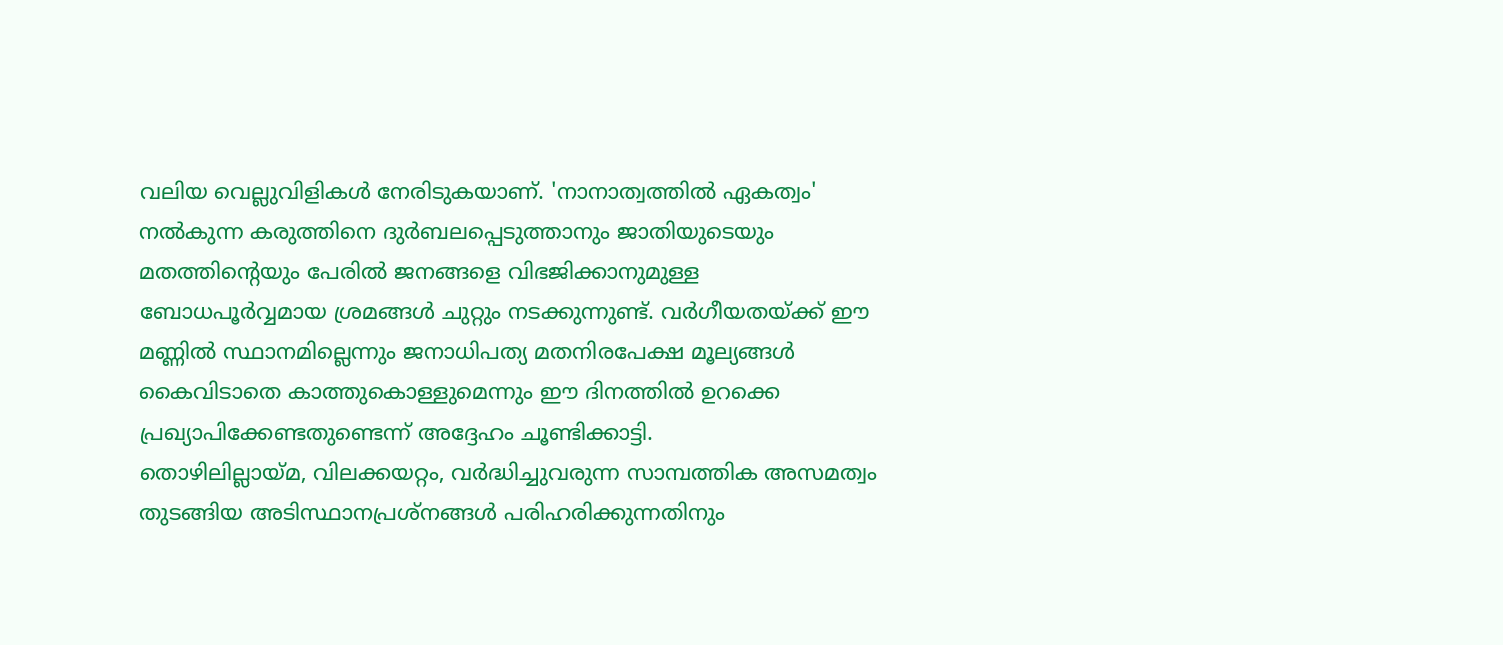വലിയ വെല്ലുവിളികൾ നേരിടുകയാണ്. 'നാനാത്വത്തിൽ ഏകത്വം' നൽകുന്ന കരുത്തിനെ ദുർബലപ്പെടുത്താനും ജാതിയുടെയും മതത്തിന്റെയും പേരിൽ ജനങ്ങളെ വിഭജിക്കാനുമുള്ള ബോധപൂർവ്വമായ ശ്രമങ്ങൾ ചുറ്റും നടക്കുന്നുണ്ട്. വർഗീയതയ്ക്ക് ഈ മണ്ണിൽ സ്ഥാനമില്ലെന്നും ജനാധിപത്യ മതനിരപേക്ഷ മൂല്യങ്ങൾ കൈവിടാതെ കാത്തുകൊള്ളുമെന്നും ഈ ദിനത്തിൽ ഉറക്കെ പ്രഖ്യാപിക്കേണ്ടതുണ്ടെന്ന് അദ്ദേഹം ചൂണ്ടിക്കാട്ടി.
തൊഴിലില്ലായ്മ, വിലക്കയറ്റം, വർദ്ധിച്ചുവരുന്ന സാമ്പത്തിക അസമത്വം തുടങ്ങിയ അടിസ്ഥാനപ്രശ്നങ്ങൾ പരിഹരിക്കുന്നതിനും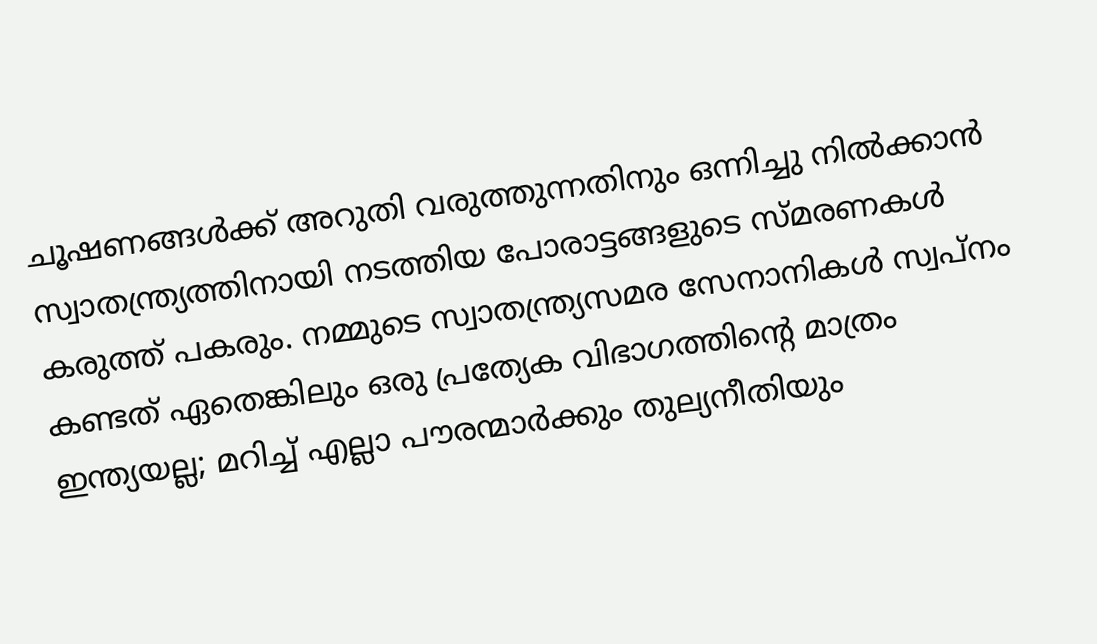ചൂഷണങ്ങൾക്ക് അറുതി വരുത്തുന്നതിനും ഒന്നിച്ചു നിൽക്കാൻ സ്വാതന്ത്ര്യത്തിനായി നടത്തിയ പോരാട്ടങ്ങളുടെ സ്മരണകൾ കരുത്ത് പകരും. നമ്മുടെ സ്വാതന്ത്ര്യസമര സേനാനികൾ സ്വപ്നം കണ്ടത് ഏതെങ്കിലും ഒരു പ്രത്യേക വിഭാഗത്തിന്റെ മാത്രം ഇന്ത്യയല്ല; മറിച്ച് എല്ലാ പൗരന്മാർക്കും തുല്യനീതിയും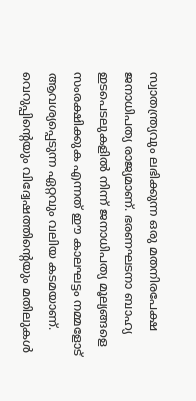സ്വാതന്ത്ര്യവും ലഭിക്കുന്ന ഒരു മതനിരപേക്ഷ ജനാധിപത്യ രാജ്യമാണ്. ഭരണഘടനാ ബാഹ്യ ഇടപെടലുകളിൽ നിന്ന് ജനാധിപത്യ മൂല്യങ്ങളെ സംരക്ഷിക്കുക എന്നത് ഈ കാലഘട്ടം നമ്മളോട് ആവശ്യപ്പെടുന്ന ഏറ്റവും വലിയ കടമയാണ്. വെറുപ്പിന്റെയും വിദ്വേഷത്തിന്റെയും മതിലുകൾ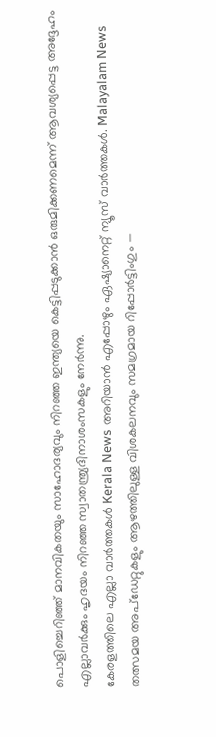പൊളിച്ചെറിഞ്ഞ് മാനവികതയും സാഹോദര്യവും നിറഞ്ഞ ഇന്ത്യയെ കെട്ടിപ്പടുക്കാൻ ഒരുമിക്കണമെന്ന് ആവശ്യപ്പെട്ട അദ്ദേഹം എല്ലാവർക്കും ഹൃദയം നിറഞ്ഞ സ്വാതന്ത്ര്യദിനാശംസകളും നേർന്നു.
കേരളത്തിലെ എല്ലാ വാർത്തകൾ Kerala News അറിയാൻ എപ്പോഴും ഏഷ്യാനെറ്റ് ന്യൂസ് വാർത്തകൾ. Malayalam News തത്സമയ അപ്ഡേറ്റുകളും ആഴത്തിലുള്ള വിശകലനവും സമഗ്രമായ റിപ്പോർട്ടിംഗും —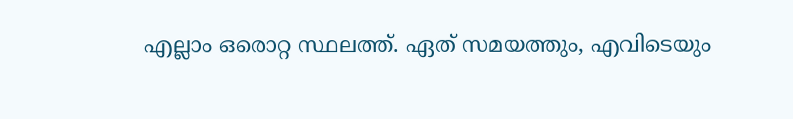എല്ലാം ഒരൊറ്റ സ്ഥലത്ത്. ഏത് സമയത്തും, എവിടെയും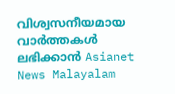വിശ്വസനീയമായ വാർത്തകൾ ലഭിക്കാൻ Asianet News Malayalam